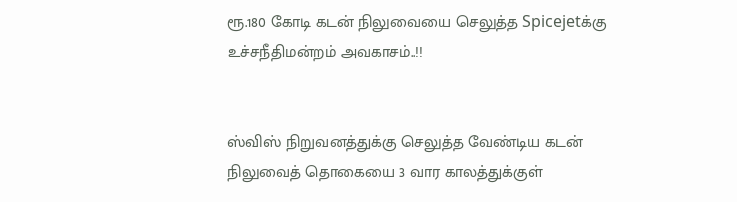ரூ.180 கோடி கடன் நிலுவையை செலுத்த Spicejetக்கு உச்சநீதிமன்றம் அவகாசம்..!!


ஸ்விஸ் நிறுவனத்துக்கு செலுத்த வேண்டிய கடன் நிலுவைத் தொகையை 3 வார காலத்துக்குள்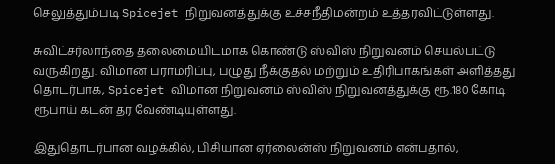செலுத்தும்படி Spicejet நிறுவனத்துக்கு உச்சநீதிமன்றம் உத்தரவிட்டுள்ளது.

சுவிட்சர்லாந்தை தலைமையிடமாக கொண்டு ஸ்விஸ் நிறுவனம் செயல்பட்டு வருகிறது. விமான பராமரிப்பு, பழுது நீக்குதல் மற்றும் உதிரிபாகங்கள் அளித்தது தொடர்பாக, Spicejet விமான நிறுவனம் ஸ்விஸ் நிறுவனத்துக்கு ரூ.180 கோடி ரூபாய் கடன் தர வேண்டியுள்ளது.

இதுதொடர்பான வழக்கில், பிசியான ஏர்லைன்ஸ் நிறுவனம் என்பதால்,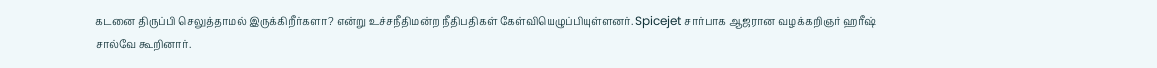கடனை திருப்பி செலுத்தாமல் இருக்கிறீர்களா? என்று உச்சநீதிமன்ற நீதிபதிகள் கேள்வியெழுப்பியுள்ளனர். Spicejet சார்பாக ஆஜரான வழக்கறிஞர் ஹரீஷ் சால்வே கூறினார்.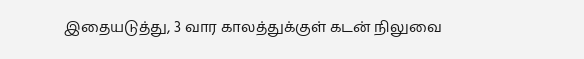இதையடுத்து, 3 வார காலத்துக்குள் கடன் நிலுவை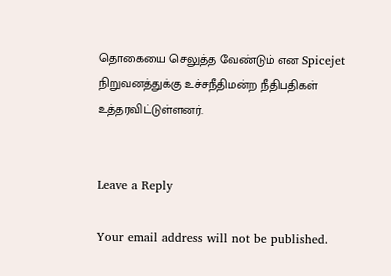தொகையை செலுத்த வேண்டும் என Spicejet நிறுவனத்துக்கு உச்சநீதிமன்ற நீதிபதிகள் உத்தரவிட்டுள்ளனர்.


Leave a Reply

Your email address will not be published.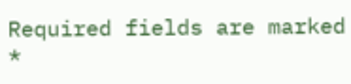Required fields are marked *